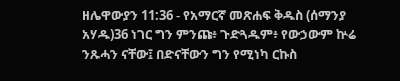ዘሌዋውያን 11:36 - የአማርኛ መጽሐፍ ቅዱስ (ሰማንያ አሃዱ)36 ነገር ግን ምንጩ፥ ጉድጓዱም፥ የውኃውም ኵሬ ንጹሓን ናቸው፤ በድናቸውን ግን የሚነካ ርኩስ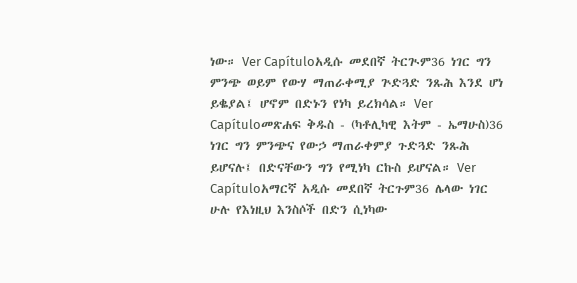ነው። Ver Capítuloአዲሱ መደበኛ ትርጒም36 ነገር ግን ምንጭ ወይም የውሃ ማጠራቀሚያ ጕድጓድ ንጹሕ እንደ ሆነ ይቈያል፤ ሆኖም በድኑን የነካ ይረክሳል። Ver Capítuloመጽሐፍ ቅዱስ - (ካቶሊካዊ እትም - ኤማሁስ)36 ነገር ግን ምንጭና የውኃ ማጠራቀምያ ጉድጓድ ንጹሕ ይሆናሉ፤ በድናቸውን ግን የሚነካ ርኩስ ይሆናል። Ver Capítuloአማርኛ አዲሱ መደበኛ ትርጉም36 ሌላው ነገር ሁሉ የእነዚህ እንስሶች በድን ሲነካው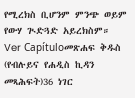የሚረክስ ቢሆንም ምንጭ ወይም የውሃ ጒድጓድ አይረክስም። Ver Capítuloመጽሐፍ ቅዱስ (የብሉይና የሐዲስ ኪዳን መጻሕፍት)36 ነገር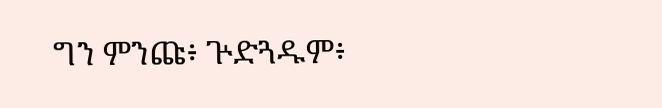ግን ምንጩ፥ ጕድጓዱም፥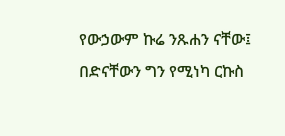የውኃውም ኩሬ ንጹሐን ናቸው፤ በድናቸውን ግን የሚነካ ርኩስ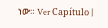ነው። Ver Capítulo |